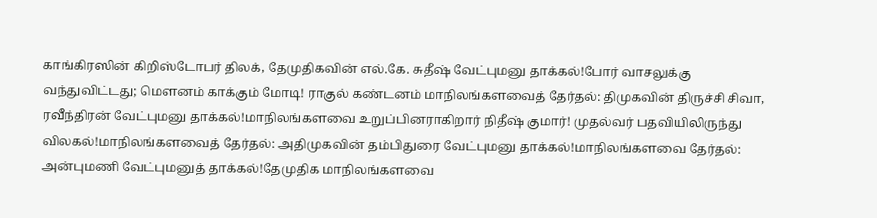காங்கிரஸின் கிறிஸ்டோபர் திலக், தேமுதிகவின் எல்.கே. சுதீஷ் வேட்புமனு தாக்கல்!போர் வாசலுக்கு வந்துவிட்டது; மெளனம் காக்கும் மோடி! ராகுல் கண்டனம் மாநிலங்களவைத் தேர்தல்: திமுகவின் திருச்சி சிவா, ரவீந்திரன் வேட்புமனு தாக்கல்!மாநிலங்களவை உறுப்பினராகிறார் நிதீஷ் குமார்! முதல்வர் பதவியிலிருந்து விலகல்!மாநிலங்களவைத் தேர்தல்: அதிமுகவின் தம்பிதுரை வேட்புமனு தாக்கல்!மாநிலங்களவை தேர்தல்: அன்புமணி வேட்புமனுத் தாக்கல்!தேமுதிக மாநிலங்களவை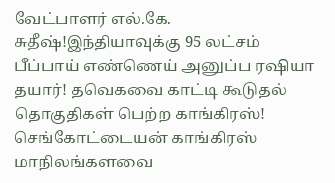வேட்பாளர் எல்.கே. சுதீஷ்!இந்தியாவுக்கு 95 லட்சம் பீப்பாய் எண்ணெய் அனுப்ப ரஷியா தயார்! தவெகவை காட்டி கூடுதல் தொகுதிகள் பெற்ற காங்கிரஸ்! செங்கோட்டையன் காங்கிரஸ் மாநிலங்களவை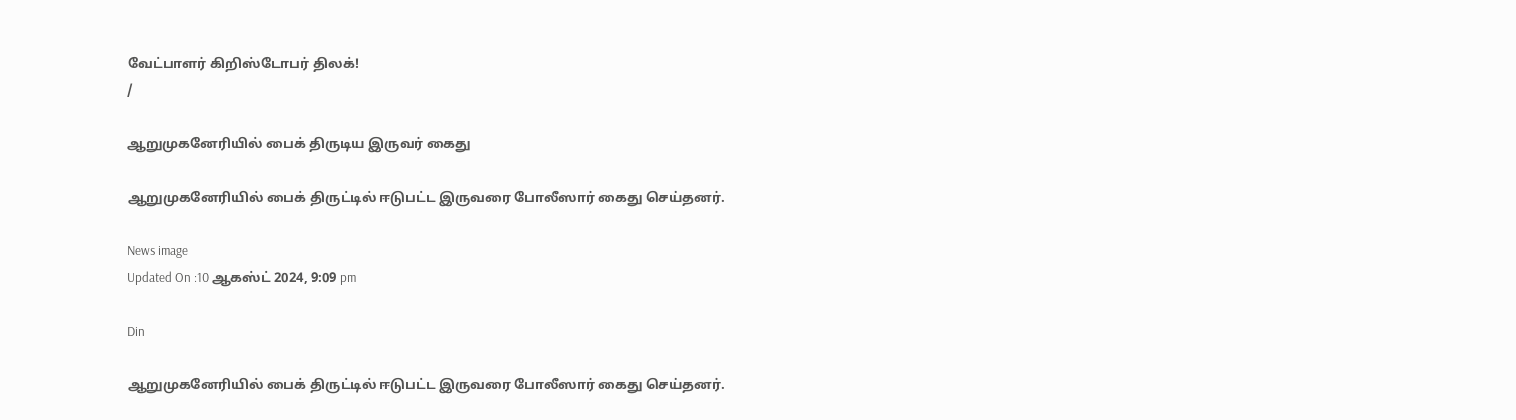வேட்பாளர் கிறிஸ்டோபர் திலக்!
/

ஆறுமுகனேரியில் பைக் திருடிய இருவர் கைது

ஆறுமுகனேரியில் பைக் திருட்டில் ஈடுபட்ட இருவரை போலீஸார் கைது செய்தனர்.

News image
Updated On :10 ஆகஸ்ட் 2024, 9:09 pm

Din

ஆறுமுகனேரியில் பைக் திருட்டில் ஈடுபட்ட இருவரை போலீஸார் கைது செய்தனர்.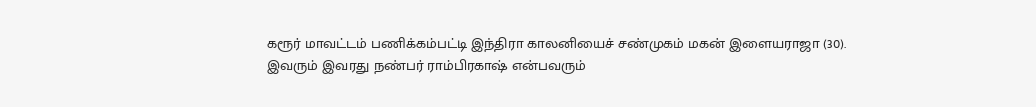கரூர் மாவட்டம் பணிக்கம்பட்டி இந்திரா காலனியைச் சண்முகம் மகன் இளையராஜா (30). இவரும் இவரது நண்பர் ராம்பிரகாஷ் என்பவரும்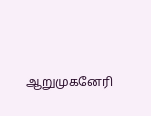ஆறுமுகனேரி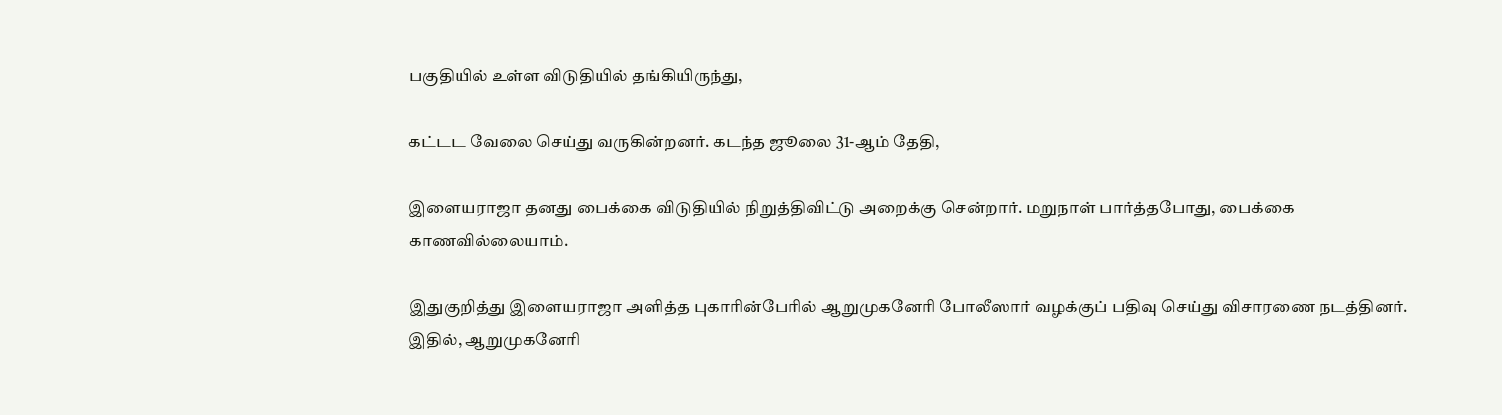பகுதியில் உள்ள விடுதியில் தங்கியிருந்து,

கட்டட வேலை செய்து வருகின்றனர். கடந்த ஜூலை 31-ஆம் தேதி,

இளையராஜா தனது பைக்கை விடுதியில் நிறுத்திவிட்டு அறைக்கு சென்றார். மறுநாள் பார்த்தபோது, பைக்கை காணவில்லையாம்.

இதுகுறித்து இளையராஜா அளித்த புகாரின்பேரில் ஆறுமுகனேரி போலீஸார் வழக்குப் பதிவு செய்து விசாரணை நடத்தினர். இதில், ஆறுமுகனேரி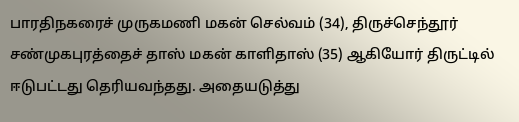பாரதிநகரைச் முருகமணி மகன் செல்வம் (34), திருச்செந்தூர் சண்முகபுரத்தைச் தாஸ் மகன் காளிதாஸ் (35) ஆகியோர் திருட்டில் ஈடுபட்டது தெரியவந்தது. அதையடுத்து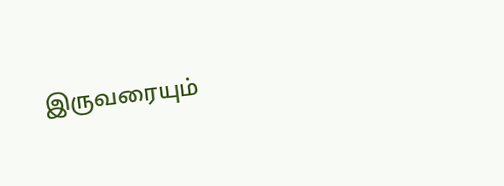இருவரையும்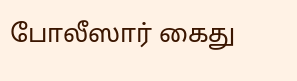போலீஸார் கைது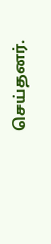செய்தனர்.